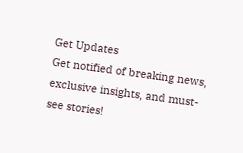Get Updates
Get notified of breaking news, exclusive insights, and must-see stories!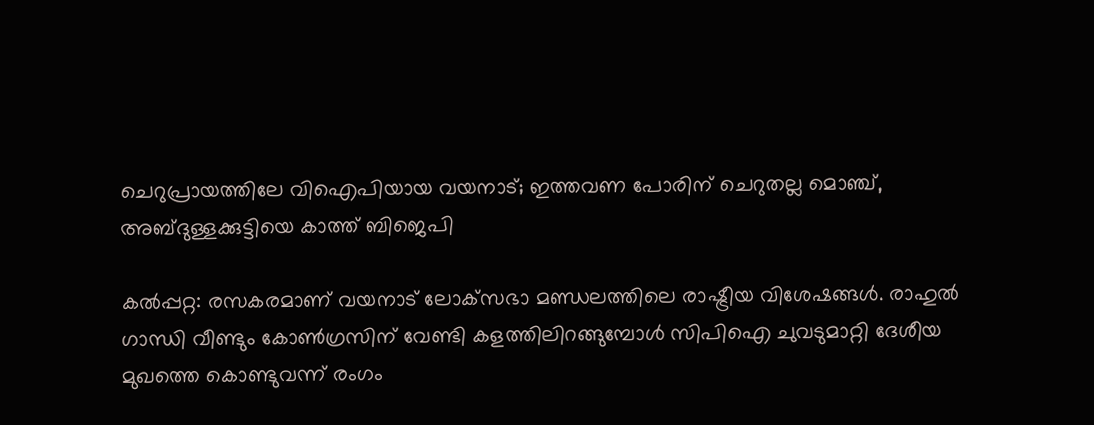ചെറുപ്രായത്തിലേ വിഐപിയായ വയനാട്; ഇത്തവണ പോരിന് ചെറുതല്ല മൊഞ്ച്, അബ്ദുള്ളക്കുട്ടിയെ കാത്ത് ബിജെപി

കല്‍പ്പറ്റ: രസകരമാണ് വയനാട് ലോക്‌സഭാ മണ്ഡലത്തിലെ രാഷ്ട്രീയ വിശേഷങ്ങള്‍. രാഹുല്‍ ഗാന്ധി വീണ്ടും കോണ്‍ഗ്രസിന് വേണ്ടി കളത്തിലിറങ്ങുമ്പോള്‍ സിപിഐ ചുവടുമാറ്റി ദേശീയ മുഖത്തെ കൊണ്ടുവന്ന് രംഗം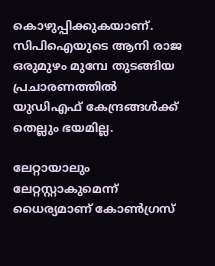കൊഴുപ്പിക്കുകയാണ്. സിപിഐയുടെ ആനി രാജ ഒരുമുഴം മുമ്പേ തുടങ്ങിയ പ്രചാരണത്തില്‍ യുഡിഎഫ് കേന്ദ്രങ്ങള്‍ക്ക് തെല്ലും ഭയമില്ല.

ലേറ്റായാലും ലേറ്റസ്റ്റാകുമെന്ന് ധൈര്യമാണ് കോണ്‍ഗ്രസ്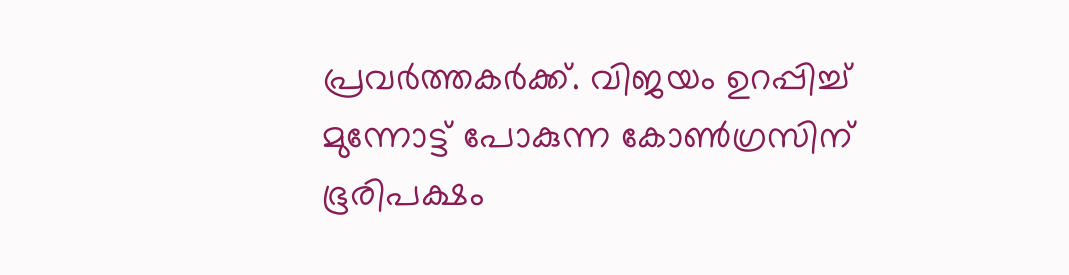പ്രവര്‍ത്തകര്‍ക്ക്. വിജയം ഉറപ്പിച്ച് മുന്നോട്ട് പോകുന്ന കോണ്‍ഗ്രസിന് ഭൂരിപക്ഷം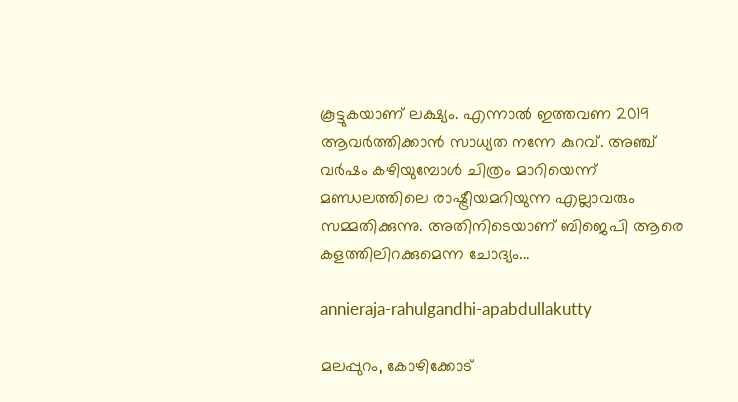കൂട്ടുകയാണ് ലക്ഷ്യം. എന്നാല്‍ ഇത്തവണ 2019 ആവര്‍ത്തിക്കാന്‍ സാധ്യത നന്നേ കുറവ്. അഞ്ച് വര്‍ഷം കഴിയുമ്പോള്‍ ചിത്രം മാറിയെന്ന് മണ്ഡലത്തിലെ രാഷ്ട്രീയമറിയുന്ന എല്ലാവരും സമ്മതിക്കുന്നു. അതിനിടെയാണ് ബിജെപി ആരെ കളത്തിലിറക്കുമെന്ന ചോദ്യം...

annieraja-rahulgandhi-apabdullakutty

മലപ്പുറം, കോഴിക്കോട്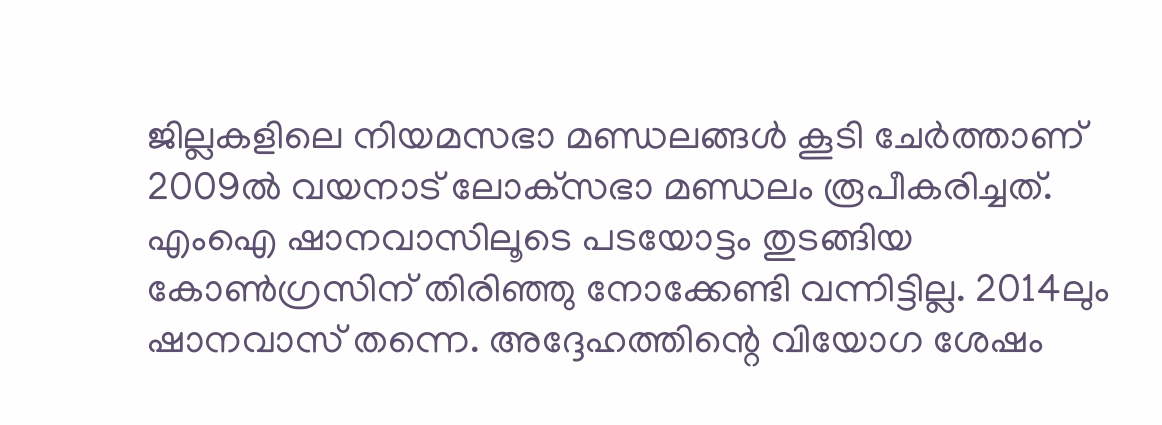ജില്ലകളിലെ നിയമസഭാ മണ്ഡലങ്ങള്‍ കൂടി ചേര്‍ത്താണ് 2009ല്‍ വയനാട് ലോക്‌സഭാ മണ്ഡലം രൂപീകരിച്ചത്. എംഐ ഷാനവാസിലൂടെ പടയോട്ടം തുടങ്ങിയ കോണ്‍ഗ്രസിന് തിരിഞ്ഞു നോക്കേണ്ടി വന്നിട്ടില്ല. 2014ലും ഷാനവാസ് തന്നെ. അദ്ദേഹത്തിന്റെ വിയോഗ ശേഷം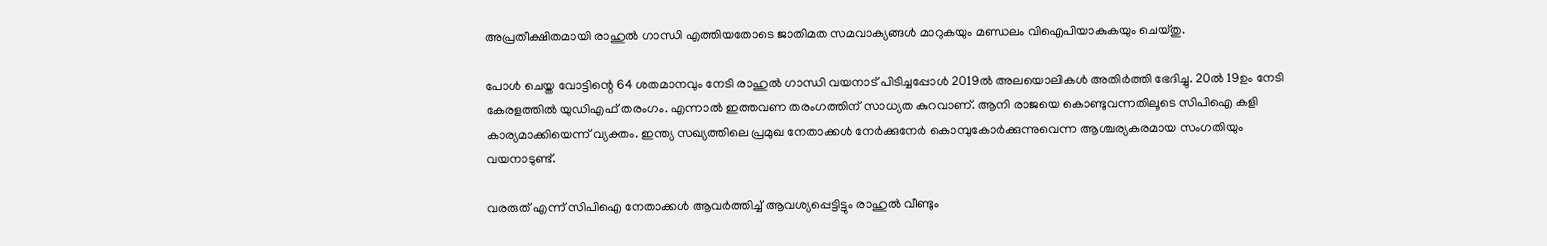അപ്രതീക്ഷിതമായി രാഹുല്‍ ഗാന്ധി എത്തിയതോടെ ജാതിമത സമവാക്യങ്ങള്‍ മാറുകയും മണ്ഡലം വിഐപിയാകുകയും ചെയ്തു.

പോള്‍ ചെയ്ത വോട്ടിന്റെ 64 ശതമാനവും നേടി രാഹുല്‍ ഗാന്ധി വയനാട് പിടിച്ചപ്പോള്‍ 2019ല്‍ അലയൊലികള്‍ അതിര്‍ത്തി ഭേദിച്ചു. 20ല്‍ 19ഉം നേടി കേരളത്തില്‍ യുഡിഎഫ് തരംഗം. എന്നാല്‍ ഇത്തവണ തരംഗത്തിന് സാധ്യത കുറവാണ്. ആനി രാജയെ കൊണ്ടുവന്നതിലൂടെ സിപിഐ കളി കാര്യമാക്കിയെന്ന് വ്യക്തം. ഇന്ത്യ സഖ്യത്തിലെ പ്രമുഖ നേതാക്കള്‍ നേര്‍ക്കുനേര്‍ കൊമ്പുകോര്‍ക്കുന്നുവെന്ന ആശ്ചര്യകരമായ സംഗതിയും വയനാടുണ്ട്.

വരരുത് എന്ന് സിപിഐ നേതാക്കള്‍ ആവര്‍ത്തിച്ച് ആവശ്യപ്പെട്ടിട്ടും രാഹുല്‍ വീണ്ടും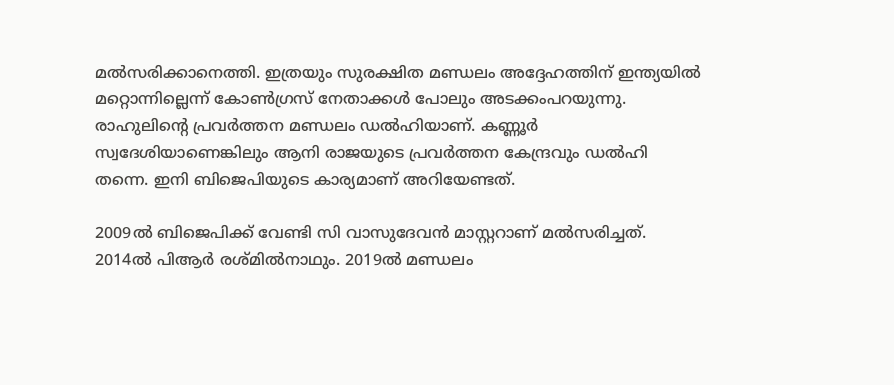മല്‍സരിക്കാനെത്തി. ഇത്രയും സുരക്ഷിത മണ്ഡലം അദ്ദേഹത്തിന് ഇന്ത്യയില്‍ മറ്റൊന്നില്ലെന്ന് കോണ്‍ഗ്രസ് നേതാക്കള്‍ പോലും അടക്കംപറയുന്നു. രാഹുലിന്റെ പ്രവര്‍ത്തന മണ്ഡലം ഡല്‍ഹിയാണ്. കണ്ണൂര്‍ സ്വദേശിയാണെങ്കിലും ആനി രാജയുടെ പ്രവര്‍ത്തന കേന്ദ്രവും ഡല്‍ഹി തന്നെ. ഇനി ബിജെപിയുടെ കാര്യമാണ് അറിയേണ്ടത്.

2009ല്‍ ബിജെപിക്ക് വേണ്ടി സി വാസുദേവന്‍ മാസ്റ്ററാണ് മല്‍സരിച്ചത്. 2014ല്‍ പിആര്‍ രശ്മില്‍നാഥും. 2019ല്‍ മണ്ഡലം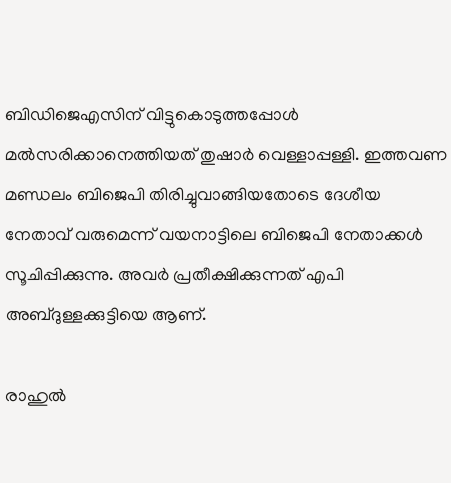ബിഡിജെഎസിന് വിട്ടുകൊടുത്തപ്പോള്‍ മല്‍സരിക്കാനെത്തിയത് തുഷാര്‍ വെള്ളാപ്പള്ളി. ഇത്തവണ മണ്ഡലം ബിജെപി തിരിച്ചുവാങ്ങിയതോടെ ദേശീയ നേതാവ് വരുമെന്ന് വയനാട്ടിലെ ബിജെപി നേതാക്കള്‍ സൂചിപ്പിക്കുന്നു. അവര്‍ പ്രതീക്ഷിക്കുന്നത് എപി അബ്ദുള്ളക്കുട്ടിയെ ആണ്.

രാഹുല്‍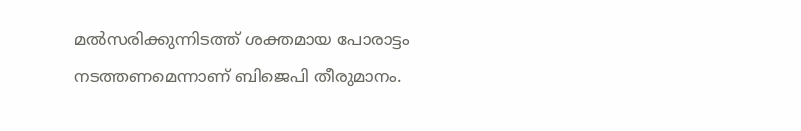മല്‍സരിക്കുന്നിടത്ത് ശക്തമായ പോരാട്ടം നടത്തണമെന്നാണ് ബിജെപി തീരുമാനം.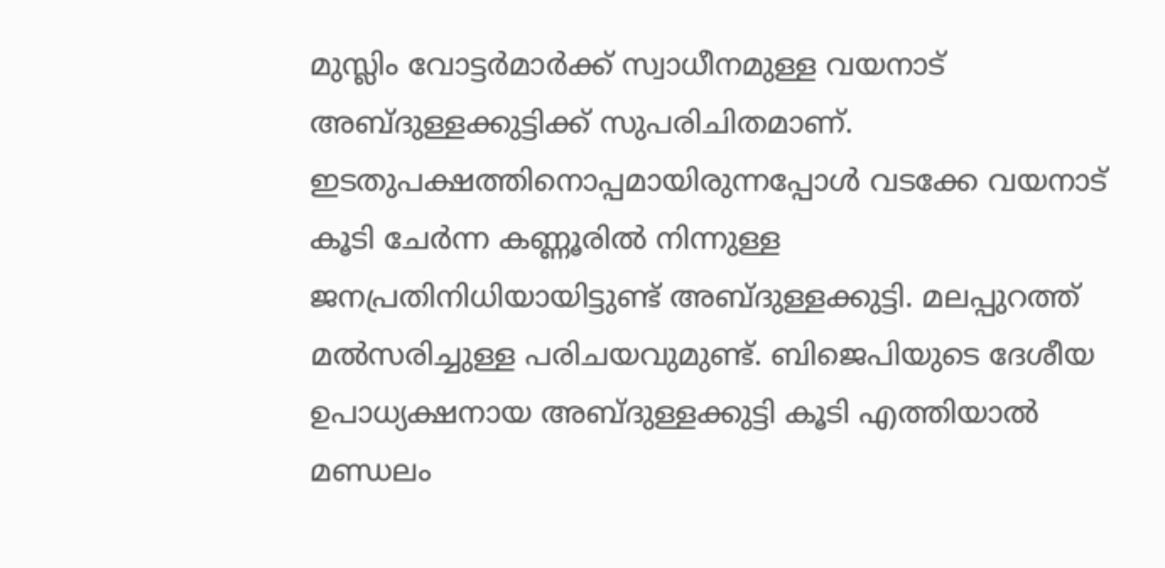മുസ്ലിം വോട്ടര്‍മാര്‍ക്ക് സ്വാധീനമുള്ള വയനാട് അബ്ദുള്ളക്കുട്ടിക്ക് സുപരിചിതമാണ്. ഇടതുപക്ഷത്തിനൊപ്പമായിരുന്നപ്പോള്‍ വടക്കേ വയനാട് കൂടി ചേര്‍ന്ന കണ്ണൂരില്‍ നിന്നുള്ള ജനപ്രതിനിധിയായിട്ടുണ്ട് അബ്ദുള്ളക്കുട്ടി. മലപ്പുറത്ത് മല്‍സരിച്ചുള്ള പരിചയവുമുണ്ട്. ബിജെപിയുടെ ദേശീയ ഉപാധ്യക്ഷനായ അബ്ദുള്ളക്കുട്ടി കൂടി എത്തിയാല്‍ മണ്ഡലം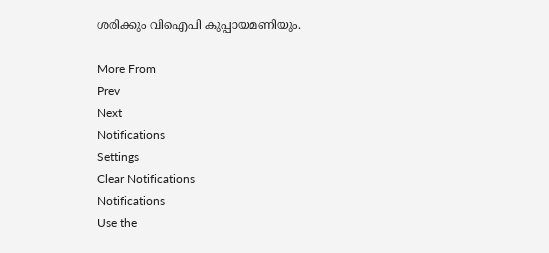ശരിക്കും വിഐപി കുപ്പായമണിയും.

More From
Prev
Next
Notifications
Settings
Clear Notifications
Notifications
Use the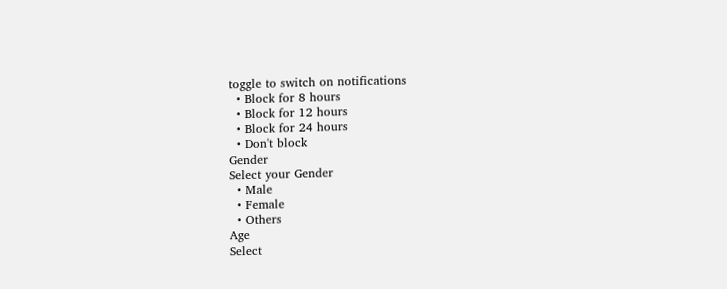toggle to switch on notifications
  • Block for 8 hours
  • Block for 12 hours
  • Block for 24 hours
  • Don't block
Gender
Select your Gender
  • Male
  • Female
  • Others
Age
Select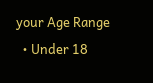your Age Range
  • Under 18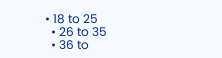• 18 to 25
  • 26 to 35
  • 36 to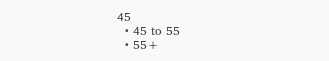45
  • 45 to 55
  • 55+